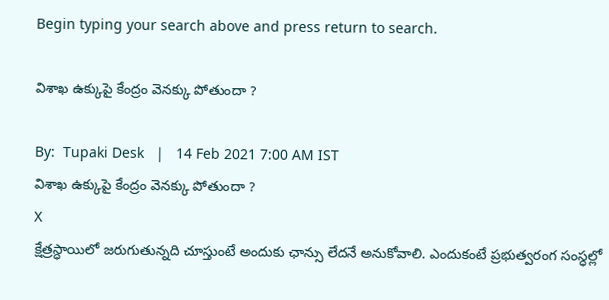Begin typing your search above and press return to search.

విశాఖ ఉక్కుపై కేంద్రం వెనక్కు పోతుందా ?

By:  Tupaki Desk   |   14 Feb 2021 7:00 AM IST
విశాఖ ఉక్కుపై కేంద్రం వెనక్కు పోతుందా ?
X
క్షేత్రస్ధాయిలో జరుగుతున్నది చూస్తుంటే అందుకు ఛాన్సు లేదనే అనుకోవాలి. ఎందుకంటే ప్రభుత్వరంగ సంస్ధల్లో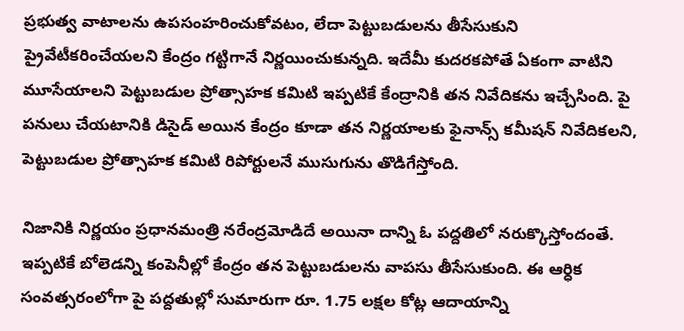ప్రభుత్వ వాటాలను ఉపసంహరించుకోవటం, లేదా పెట్టుబడులను తీసేసుకుని ప్రైవేటీకరించేయలని కేంద్రం గట్టిగానే నిర్ణయించుకున్నది. ఇదేమీ కుదరకపోతే ఏకంగా వాటిని మూసేయాలని పెట్టుబడుల ప్రోత్సాహక కమిటి ఇప్పటికే కేంద్రానికి తన నివేదికను ఇచ్చేసింది. పై పనులు చేయటానికి డిసైడ్ అయిన కేంద్రం కూడా తన నిర్ణయాలకు ఫైనాన్స్ కమీషన్ నివేదికలని, పెట్టుబడుల ప్రోత్సాహక కమిటి రిపోర్టులనే ముసుగును తొడిగేస్తోంది.

నిజానికి నిర్ణయం ప్రధానమంత్రి నరేంద్రమోడిదే అయినా దాన్ని ఓ పద్దతిలో నరుక్కొస్తోందంతే. ఇప్పటికే బోలెడన్ని కంపెనీల్లో కేంద్రం తన పెట్టుబడులను వాపసు తీసేసుకుంది. ఈ ఆర్ధిక సంవత్సరంలోగా పై పద్దతుల్లో సుమారుగా రూ. 1.75 లక్షల కోట్ల ఆదాయాన్ని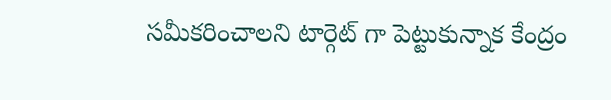సమీకరించాలని టార్గెట్ గా పెట్టుకున్నాక కేంద్రం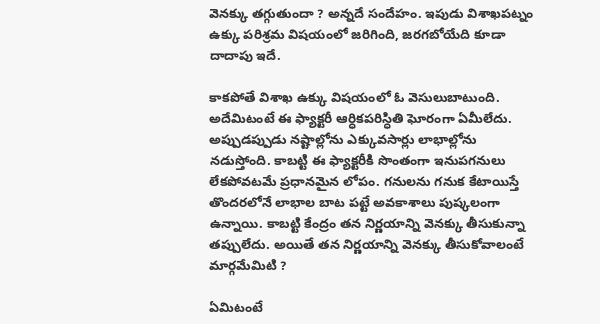వెనక్కు తగ్గుతుందా ? అన్నదే సందేహం. ఇపుడు విశాఖపట్నం ఉక్కు పరిశ్రమ విషయంలో జరిగింది, జరగబోయేది కూడా దాదాపు ఇదే.

కాకపోతే విశాఖ ఉక్కు విషయంలో ఓ వెసులుబాటుంది. అదేమిటంటే ఈ ఫ్యాక్టరీ ఆర్ధికపరిస్ధితి ఘోరంగా ఏమీలేదు. అప్పుడప్పుడు నష్టాల్లోను ఎక్కువసార్లు లాభాల్లోను నడుస్తోంది. కాబట్టి ఈ ఫ్యాక్టరీకి సొంతంగా ఇనుపగనులు లేకపోవటమే ప్రధానమైన లోపం. గనులను గనుక కేటాయిస్తే తొందరలోనే లాభాల బాట పట్టే అవకాశాలు పుష్కలంగా ఉన్నాయి. కాబట్టి కేంద్రం తన నిర్ణయాన్ని వెనక్కు తీసుకున్నా తప్పులేదు. అయితే తన నిర్ణయాన్ని వెనక్కు తీసుకోవాలంటే మార్గమేమిటి ?

ఏమిటంటే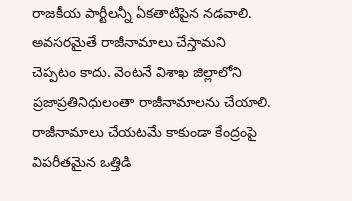రాజకీయ పార్టీలన్నీ ఏకతాటిపైన నడవాలి. అవసరమైతే రాజీనామాలు చేస్తామని చెప్పటం కాదు. వెంటనే విశాఖ జిల్లాలోని ప్రజాప్రతినిధులంతా రాజీనామాలను చేయాలి. రాజీనామాలు చేయటమే కాకుండా కేంద్రంపై విపరీతమైన ఒత్తిడి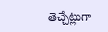తెచ్చేట్లుగా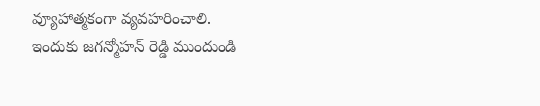వ్యూహాత్మకంగా వ్యవహరించాలి. ఇందుకు జగన్మోహన్ రెడ్డి ముందుండి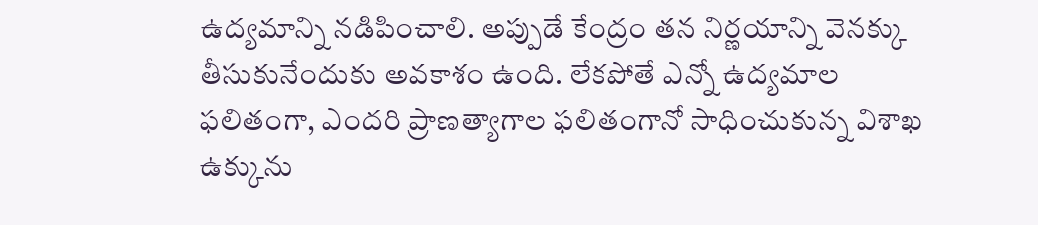ఉద్యమాన్ని నడిపించాలి. అప్పుడే కేంద్రం తన నిర్ణయాన్ని వెనక్కు తీసుకునేందుకు అవకాశం ఉంది. లేకపోతే ఎన్నో ఉద్యమాల ఫలితంగా, ఎందరి ప్రాణత్యాగాల ఫలితంగానో సాధించుకున్న విశాఖ ఉక్కును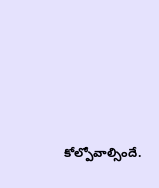కోల్పోవాల్సిందే.